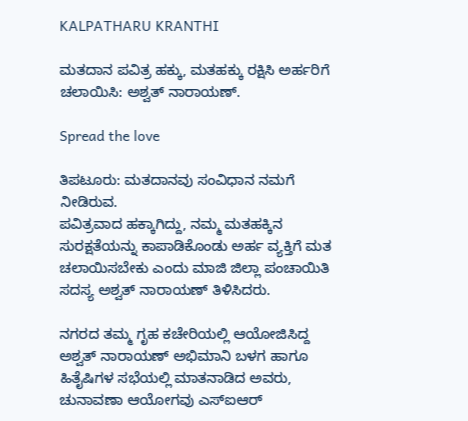KALPATHARU KRANTHI

ಮತದಾನ ಪವಿತ್ರ ಹಕ್ಕು, ಮತಹಕ್ಕು ರಕ್ಷಿಸಿ ಅರ್ಹರಿಗೆ ಚಲಾಯಿಸಿ: ಅಶ್ವತ್ ನಾರಾಯಣ್.

Spread the love

ತಿಪಟೂರು: ಮತದಾನವು ಸಂವಿಧಾನ ನಮಗೆ ನೀಡಿರುವ.
ಪವಿತ್ರವಾದ ಹಕ್ಕಾಗಿದ್ದು, ನಮ್ಮ ಮತಹಕ್ಕಿನ ಸುರಕ್ಷತೆಯನ್ನು ಕಾಪಾಡಿಕೊಂಡು ಅರ್ಹ ವ್ಯಕ್ತಿಗೆ ಮತ ಚಲಾಯಿಸಬೇಕು ಎಂದು ಮಾಜಿ ಜಿಲ್ಲಾ ಪಂಚಾಯಿತಿ ಸದಸ್ಯ ಅಶ್ವತ್ ನಾರಾಯಣ್ ತಿಳಿಸಿದರು.

ನಗರದ ತಮ್ಮ ಗೃಹ ಕಚೇರಿಯಲ್ಲಿ ಆಯೋಜಿಸಿದ್ದ ಅಶ್ವತ್ ನಾರಾಯಣ್ ಅಭಿಮಾನಿ ಬಳಗ ಹಾಗೂ ಹಿತೈಷಿಗಳ ಸಭೆಯಲ್ಲಿ ಮಾತನಾಡಿದ ಅವರು, ಚುನಾವಣಾ ಆಯೋಗವು ಎಸ್‌ಐಆರ್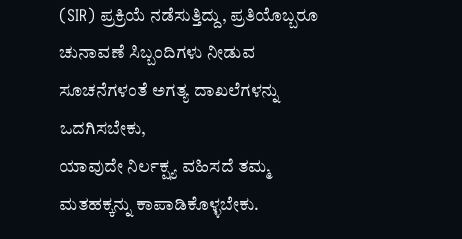(SIR) ಪ್ರಕ್ರಿಯೆ ನಡೆಸುತ್ತಿದ್ದು, ಪ್ರತಿಯೊಬ್ಬರೂ ಚುನಾವಣೆ ಸಿಬ್ಬಂದಿಗಳು ನೀಡುವ ಸೂಚನೆಗಳಂತೆ ಅಗತ್ಯ ದಾಖಲೆಗಳನ್ನು ಒದಗಿಸಬೇಕು,
ಯಾವುದೇ ನಿರ್ಲಕ್ಷ್ಯ ವಹಿಸದೆ ತಮ್ಮ ಮತಹಕ್ಕನ್ನು ಕಾಪಾಡಿಕೊಳ್ಳಬೇಕು.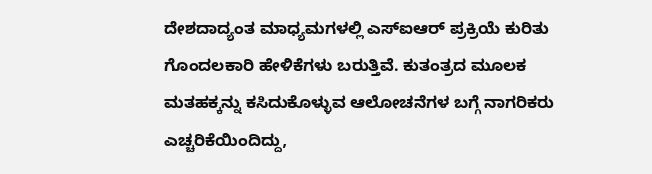ದೇಶದಾದ್ಯಂತ ಮಾಧ್ಯಮಗಳಲ್ಲಿ ಎಸ್‌ಐಆರ್ ಪ್ರಕ್ರಿಯೆ ಕುರಿತು ಗೊಂದಲಕಾರಿ ಹೇಳಿಕೆಗಳು ಬರುತ್ತಿವೆ. ಕುತಂತ್ರದ ಮೂಲಕ ಮತಹಕ್ಕನ್ನು ಕಸಿದುಕೊಳ್ಳುವ ಆಲೋಚನೆಗಳ ಬಗ್ಗೆ ನಾಗರಿಕರು ಎಚ್ಚರಿಕೆಯಿಂದಿದ್ದು,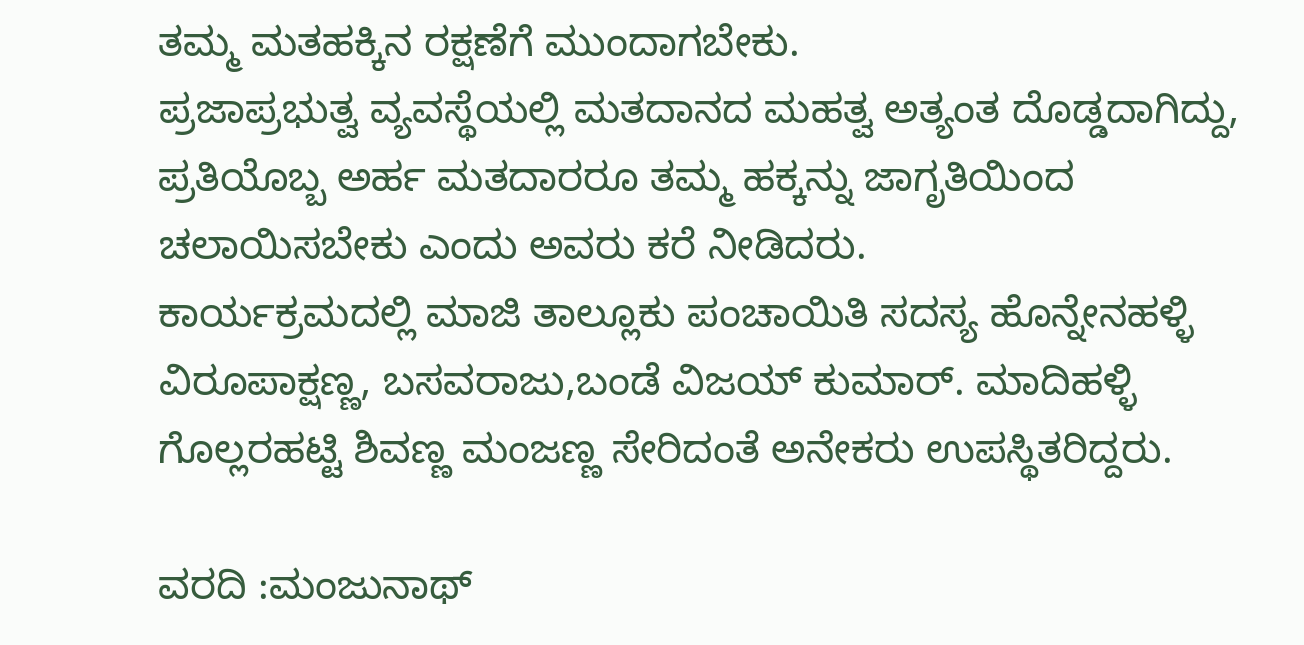ತಮ್ಮ ಮತಹಕ್ಕಿನ ರಕ್ಷಣೆಗೆ ಮುಂದಾಗಬೇಕು.
ಪ್ರಜಾಪ್ರಭುತ್ವ ವ್ಯವಸ್ಥೆಯಲ್ಲಿ ಮತದಾನದ ಮಹತ್ವ ಅತ್ಯಂತ ದೊಡ್ಡದಾಗಿದ್ದು, ಪ್ರತಿಯೊಬ್ಬ ಅರ್ಹ ಮತದಾರರೂ ತಮ್ಮ ಹಕ್ಕನ್ನು ಜಾಗೃತಿಯಿಂದ ಚಲಾಯಿಸಬೇಕು ಎಂದು ಅವರು ಕರೆ ನೀಡಿದರು.
ಕಾರ್ಯಕ್ರಮದಲ್ಲಿ ಮಾಜಿ ತಾಲ್ಲೂಕು ಪಂಚಾಯಿತಿ ಸದಸ್ಯ ಹೊನ್ನೇನಹಳ್ಳಿ ವಿರೂಪಾಕ್ಷಣ್ಣ, ಬಸವರಾಜು,ಬಂಡೆ ವಿಜಯ್ ಕುಮಾರ್. ಮಾದಿಹಳ್ಳಿ ಗೊಲ್ಲರಹಟ್ಟಿ ಶಿವಣ್ಣ ಮಂಜಣ್ಣ ಸೇರಿದಂತೆ ಅನೇಕರು ಉಪಸ್ಥಿತರಿದ್ದರು.

ವರದಿ :ಮಂಜುನಾಥ್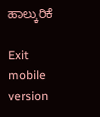ಹಾಲ್ಕುರಿಕೆ

Exit mobile version